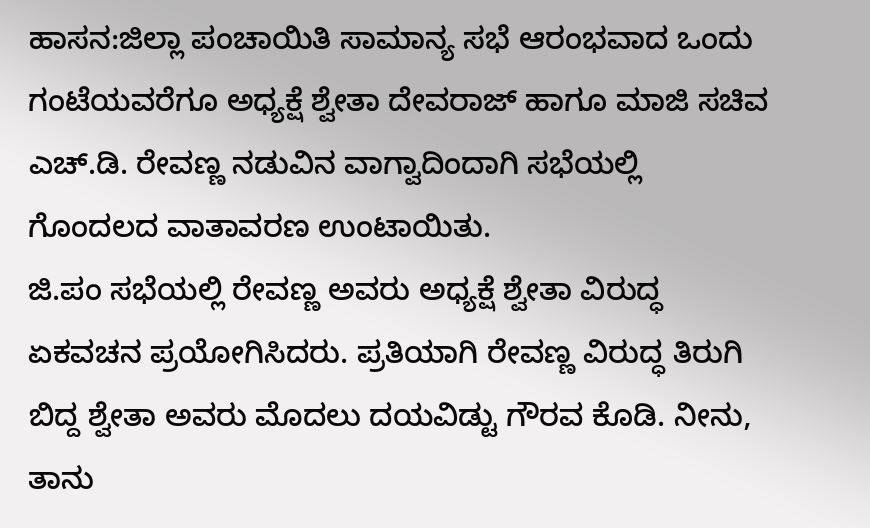ಹಾಸನ:ಜಿಲ್ಲಾ ಪಂಚಾಯಿತಿ ಸಾಮಾನ್ಯ ಸಭೆ ಆರಂಭವಾದ ಒಂದು ಗಂಟೆಯವರೆಗೂ ಅಧ್ಯಕ್ಷೆ ಶ್ವೇತಾ ದೇವರಾಜ್ ಹಾಗೂ ಮಾಜಿ ಸಚಿವ ಎಚ್.ಡಿ. ರೇವಣ್ಣ ನಡುವಿನ ವಾಗ್ವಾದಿಂದಾಗಿ ಸಭೆಯಲ್ಲಿ ಗೊಂದಲದ ವಾತಾವರಣ ಉಂಟಾಯಿತು.
ಜಿ.ಪಂ ಸಭೆಯಲ್ಲಿ ರೇವಣ್ಣ ಅವರು ಅಧ್ಯಕ್ಷೆ ಶ್ವೇತಾ ವಿರುದ್ಧ ಏಕವಚನ ಪ್ರಯೋಗಿಸಿದರು. ಪ್ರತಿಯಾಗಿ ರೇವಣ್ಣ ವಿರುದ್ಧ ತಿರುಗಿ ಬಿದ್ದ ಶ್ವೇತಾ ಅವರು ಮೊದಲು ದಯವಿಡ್ಟು ಗೌರವ ಕೊಡಿ. ನೀನು, ತಾನು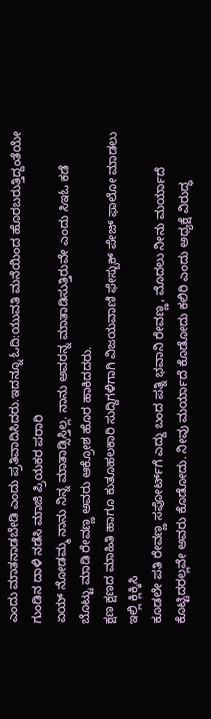ಎಂದು ಮಾತನಾಡಬೇಡಿ ಎಂದು ಪ್ರತಿವಾದಿಸಿದರು.ಇದನ್ನೂ ಓದಿ:ಯುವತಿ ಮನೆಯಿಂದ ಹೊರಬರುತ್ತಿದ್ದಂತೆಯೇ ಗುಂಡಿನ ದಾಳಿ ನಡೆಸಿ ಮಾಜಿ ಪ್ರಿಯಕರ ಪರಾರಿ
ಏಯ್ ನೋಡಮ್ಮ ನಾನು ನಿನ್ನ ಮಾತಾಡ್ಸಿಸ್ತಿಲ್ಲ. ನಾನು ಅವರನ್ನ ಮಾತಾಡಿಸುತ್ತಿರುವೇ ಎಂದು ಸಿಇಓ ಕಡೆ ಬೊಟ್ಟು ಮಾಡಿ ರೇವಣ್ಣ ಅವರು ಆಕ್ರೋಶ ಹೊರ ಹಾಕಿದದರು.
ಕ್ಷಣ ಕ್ಷಣದ ಮಾಹಿತಿ ಹಾಗೂ ಕುತೂಹಲಕಾರಿ ಸುದ್ದಿಗಳಿಗಾಗಿ ವಿಜಯವಾಣಿ ಫೇಸ್ಬುಕ್ ಪೇಜ್ ಫಾಲೋ ಮಾಡಲು ಇಲ್ಲಿ ಕ್ಲಿಕ್ಕಿಸಿ
ಕೂಡಲೇ ಪತಿ ರೇವಣ್ಣ ಸಪೋರ್ಟ್‌ಗೆ ಎದ್ದು ಬಂದ ಪತ್ನಿ ಭವಾನಿ ರೇವಣ್ಣ, ಮೊದಲು ನೀನು ಮರ್ಯಾದೆ ಕೊಟ್ಟಿದರಲ್ಲವೇ ಅವರು ಕೊಡೋದು. ನೀವು ಮರ್ಯಾದೆ ಕೊಡೋದು ಕಲಿರಿ ಎಂದು ಅಧ್ಯಕ್ಷೆ ವಿರುದ್ಧ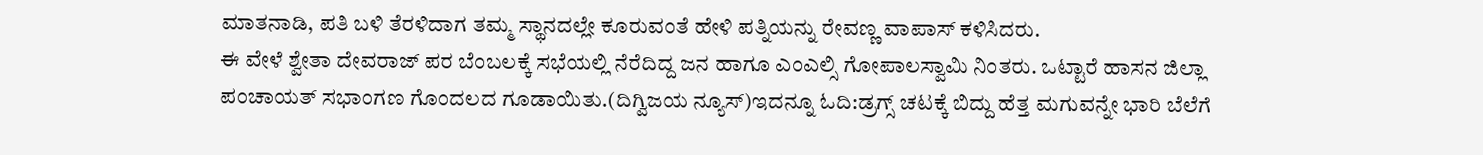ಮಾತನಾಡಿ, ಪತಿ ಬಳಿ ತೆರಳಿದಾಗ ತಮ್ಮ ಸ್ಥಾನದಲ್ಲೇ ಕೂರುವಂತೆ ಹೇಳಿ ಪತ್ನಿಯನ್ನು ರೇವಣ್ಣ ವಾಪಾಸ್ ಕಳಿಸಿದರು.
ಈ ವೇಳೆ ಶ್ವೇತಾ ದೇವರಾಜ್ ಪರ ಬೆಂಬಲಕ್ಕೆ ಸಭೆಯಲ್ಲಿ ನೆರೆದಿದ್ದ ಜನ ಹಾಗೂ ಎಂಎಲ್ಸಿ ಗೋಪಾಲಸ್ವಾಮಿ ನಿಂತರು. ಒಟ್ಟಾರೆ ಹಾಸನ ಜಿಲ್ಲಾ ಪಂಚಾಯತ್ ಸಭಾಂಗಣ ಗೊಂದಲದ ಗೂಡಾಯಿತು.(ದಿಗ್ವಿಜಯ ನ್ಯೂಸ್)ಇದನ್ನೂ ಓದಿ:ಡ್ರಗ್ಸ್ ಚಟಕ್ಕೆ ಬಿದ್ದು ಹೆತ್ತ ಮಗುವನ್ನೇ ಭಾರಿ ಬೆಲೆಗೆ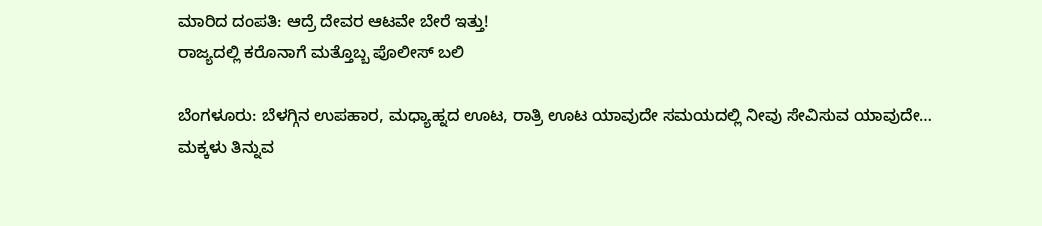ಮಾರಿದ ದಂಪತಿ: ಆದ್ರೆ ದೇವರ ಆಟವೇ ಬೇರೆ ಇತ್ತು!
ರಾಜ್ಯದಲ್ಲಿ ಕರೊನಾಗೆ ಮತ್ತೊಬ್ಬ ಪೊಲೀಸ್ ಬಲಿ

ಬೆಂಗಳೂರು: ಬೆಳಗ್ಗಿನ ಉಪಹಾರ, ಮಧ್ಯಾಹ್ನದ ಊಟ, ರಾತ್ರಿ ಊಟ ಯಾವುದೇ ಸಮಯದಲ್ಲಿ ನೀವು ಸೇವಿಸುವ ಯಾವುದೇ…
ಮಕ್ಕಳು ತಿನ್ನುವ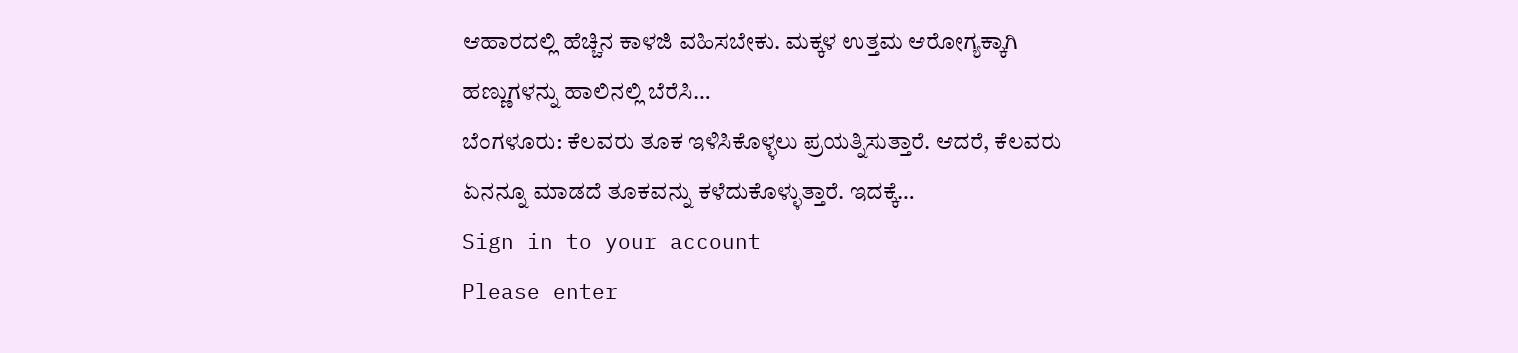ಆಹಾರದಲ್ಲಿ ಹೆಚ್ಚಿನ ಕಾಳಜಿ ವಹಿಸಬೇಕು. ಮಕ್ಕಳ ಉತ್ತಮ ಆರೋಗ್ಯಕ್ಕಾಗಿ ಹಣ್ಣುಗಳನ್ನು ಹಾಲಿನಲ್ಲಿ ಬೆರೆಸಿ…
ಬೆಂಗಳೂರು: ಕೆಲವರು ತೂಕ ಇಳಿಸಿಕೊಳ್ಳಲು ಪ್ರಯತ್ನಿಸುತ್ತಾರೆ. ಆದರೆ, ಕೆಲವರು ಏನನ್ನೂ ಮಾಡದೆ ತೂಕವನ್ನು ಕಳೆದುಕೊಳ್ಳುತ್ತಾರೆ. ಇದಕ್ಕೆ…
Sign in to your account
Please enter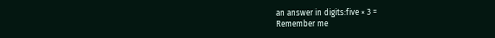an answer in digits:five × 3 =
Remember me